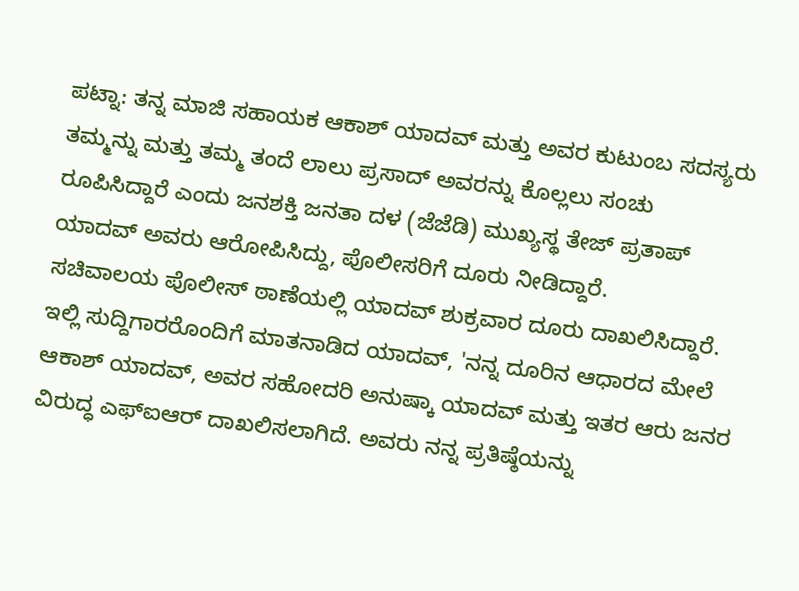ಪಟ್ನಾ: ತನ್ನ ಮಾಜಿ ಸಹಾಯಕ ಆಕಾಶ್ ಯಾದವ್ ಮತ್ತು ಅವರ ಕುಟುಂಬ ಸದಸ್ಯರು ತಮ್ಮನ್ನು ಮತ್ತು ತಮ್ಮ ತಂದೆ ಲಾಲು ಪ್ರಸಾದ್ ಅವರನ್ನು ಕೊಲ್ಲಲು ಸಂಚು ರೂಪಿಸಿದ್ದಾರೆ ಎಂದು ಜನಶಕ್ತಿ ಜನತಾ ದಳ (ಜೆಜೆಡಿ) ಮುಖ್ಯಸ್ಥ ತೇಜ್ ಪ್ರತಾಪ್ ಯಾದವ್ ಅವರು ಆರೋಪಿಸಿದ್ದು, ಪೊಲೀಸರಿಗೆ ದೂರು ನೀಡಿದ್ದಾರೆ.
ಸಚಿವಾಲಯ ಪೊಲೀಸ್ ಠಾಣೆಯಲ್ಲಿ ಯಾದವ್ ಶುಕ್ರವಾರ ದೂರು ದಾಖಲಿಸಿದ್ದಾರೆ.
ಇಲ್ಲಿ ಸುದ್ದಿಗಾರರೊಂದಿಗೆ ಮಾತನಾಡಿದ ಯಾದವ್, 'ನನ್ನ ದೂರಿನ ಆಧಾರದ ಮೇಲೆ ಆಕಾಶ್ ಯಾದವ್, ಅವರ ಸಹೋದರಿ ಅನುಷ್ಕಾ ಯಾದವ್ ಮತ್ತು ಇತರ ಆರು ಜನರ ವಿರುದ್ಧ ಎಫ್ಐಆರ್ ದಾಖಲಿಸಲಾಗಿದೆ. ಅವರು ನನ್ನ ಪ್ರತಿಷ್ಠೆಯನ್ನು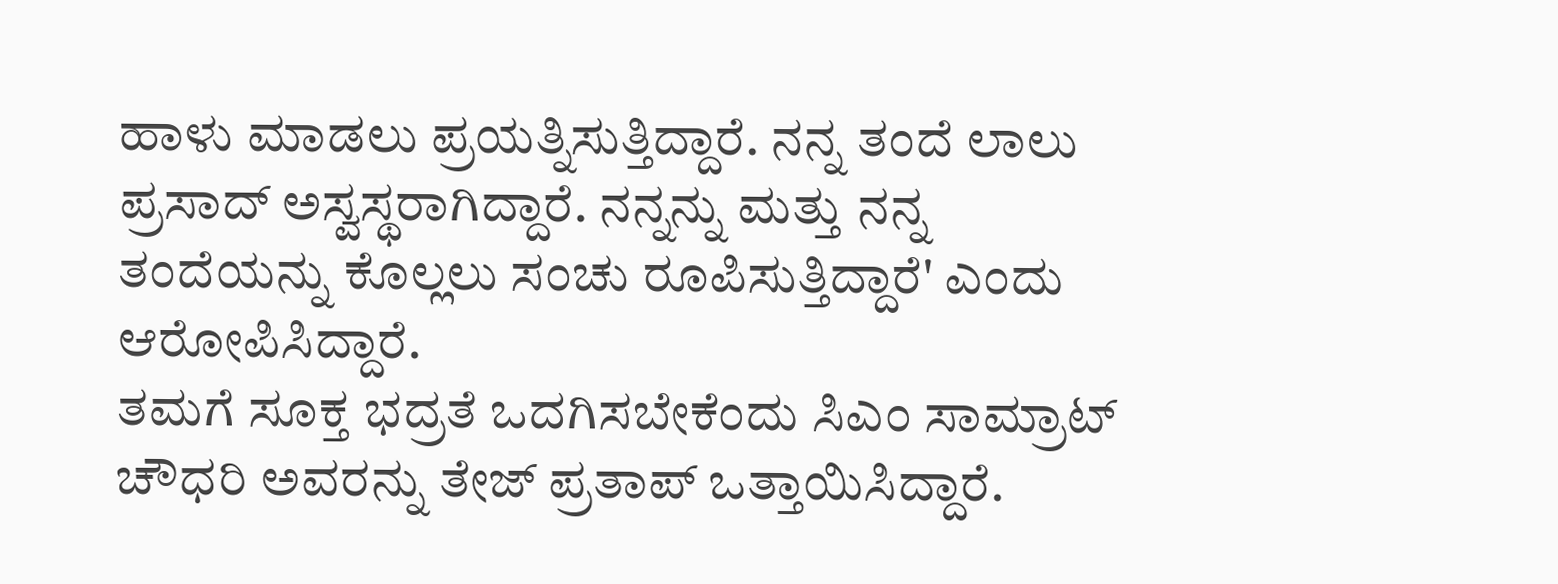ಹಾಳು ಮಾಡಲು ಪ್ರಯತ್ನಿಸುತ್ತಿದ್ದಾರೆ. ನನ್ನ ತಂದೆ ಲಾಲು ಪ್ರಸಾದ್ ಅಸ್ವಸ್ಥರಾಗಿದ್ದಾರೆ. ನನ್ನನ್ನು ಮತ್ತು ನನ್ನ ತಂದೆಯನ್ನು ಕೊಲ್ಲಲು ಸಂಚು ರೂಪಿಸುತ್ತಿದ್ದಾರೆ' ಎಂದು ಆರೋಪಿಸಿದ್ದಾರೆ.
ತಮಗೆ ಸೂಕ್ತ ಭದ್ರತೆ ಒದಗಿಸಬೇಕೆಂದು ಸಿಎಂ ಸಾಮ್ರಾಟ್ ಚೌಧರಿ ಅವರನ್ನು ತೇಜ್ ಪ್ರತಾಪ್ ಒತ್ತಾಯಿಸಿದ್ದಾರೆ.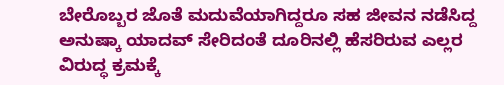ಬೇರೊಬ್ಬರ ಜೊತೆ ಮದುವೆಯಾಗಿದ್ದರೂ ಸಹ ಜೀವನ ನಡೆಸಿದ್ದ ಅನುಷ್ಕಾ ಯಾದವ್ ಸೇರಿದಂತೆ ದೂರಿನಲ್ಲಿ ಹೆಸರಿರುವ ಎಲ್ಲರ ವಿರುದ್ಧ ಕ್ರಮಕ್ಕೆ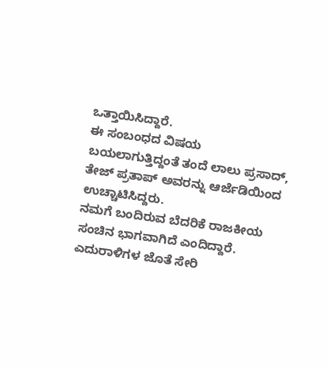ಒತ್ತಾಯಿಸಿದ್ದಾರೆ.
ಈ ಸಂಬಂಧದ ವಿಷಯ ಬಯಲಾಗುತ್ತಿದ್ದಂತೆ ತಂದೆ ಲಾಲು ಪ್ರಸಾದ್, ತೇಜ್ ಪ್ರತಾಪ್ ಅವರನ್ನು ಆರ್ಜೆಡಿಯಿಂದ ಉಚ್ಚಾಟಿಸಿದ್ದರು.
ನಮಗೆ ಬಂದಿರುವ ಬೆದರಿಕೆ ರಾಜಕೀಯ ಸಂಚಿನ ಭಾಗವಾಗಿದೆ ಎಂದಿದ್ದಾರೆ. ಎದುರಾಳಿಗಳ ಜೊತೆ ಸೇರಿ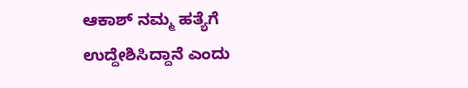ಆಕಾಶ್ ನಮ್ಮ ಹತ್ಯೆಗೆ ಉದ್ದೇಶಿಸಿದ್ದಾನೆ ಎಂದು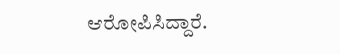ಆರೋಪಿಸಿದ್ದಾರೆ.